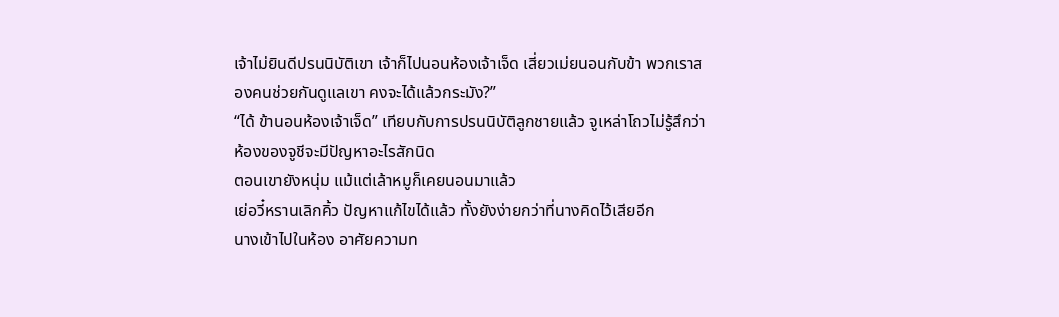เจ้าไม่ยินดีปรนนิบัติเขา เจ้าก็ไปนอนห้องเจ้าเจ็ด เสี่ยวเม่ยนอนกับข้า พวกเราสองคนช่วยกันดูแลเขา คงจะได้แล้วกระมัง?”
“ได้ ข้านอนห้องเจ้าเจ็ด” เทียบกับการปรนนิบัติลูกชายแล้ว จูเหล่าโถวไม่รู้สึกว่าห้องของจูชีจะมีปัญหาอะไรสักนิด
ตอนเขายังหนุ่ม แม้แต่เล้าหมูก็เคยนอนมาแล้ว
เย่อวี๋หรานเลิกคิ้ว ปัญหาแก้ไขได้แล้ว ทั้งยังง่ายกว่าที่นางคิดไว้เสียอีก
นางเข้าไปในห้อง อาศัยความท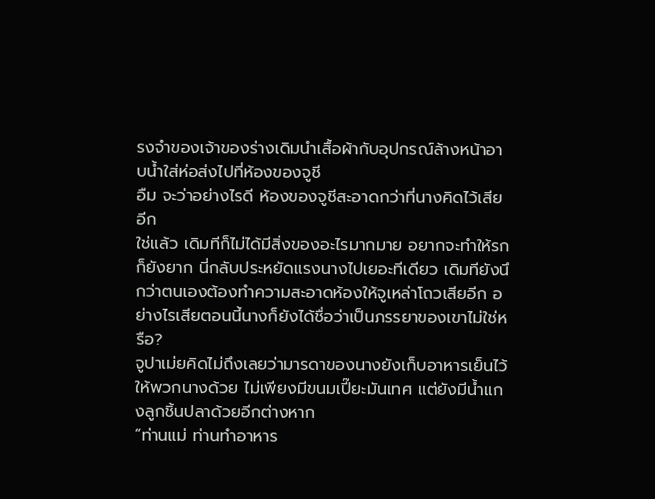รงจำของเจ้าของร่างเดิมนำเสื้อผ้ากับอุปกรณ์ล้างหน้าอาบน้ำใส่ห่อส่งไปที่ห้องของจูชี
อืม จะว่าอย่างไรดี ห้องของจูชีสะอาดกว่าที่นางคิดไว้เสียอีก
ใช่แล้ว เดิมทีก็ไม่ได้มีสิ่งของอะไรมากมาย อยากจะทำให้รกก็ยังยาก นี่กลับประหยัดแรงนางไปเยอะทีเดียว เดิมทียังนึกว่าตนเองต้องทำความสะอาดห้องให้จูเหล่าโถวเสียอีก อย่างไรเสียตอนนี้นางก็ยังได้ชื่อว่าเป็นภรรยาของเขาไม่ใช่หรือ?
จูปาเม่ยคิดไม่ถึงเลยว่ามารดาของนางยังเก็บอาหารเย็นไว้ให้พวกนางด้วย ไม่เพียงมีขนมเปี๊ยะมันเทศ แต่ยังมีน้ำแกงลูกชิ้นปลาด้วยอีกต่างหาก
“ท่านแม่ ท่านทำอาหาร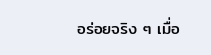อร่อยจริง ๆ เมื่อ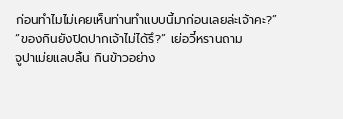ก่อนทำไมไม่เคยเห็นท่านทำแบบนี้มาก่อนเลยล่ะเจ้าคะ?”
“ของกินยังปิดปากเจ้าไม่ได้รึ?” เย่อวี๋หรานถาม
จูปาเม่ยแลบลิ้น กินข้าวอย่าง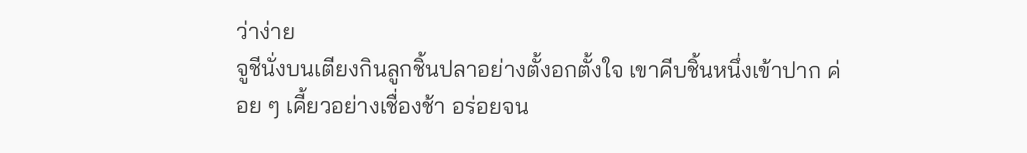ว่าง่าย
จูชีนั่งบนเตียงกินลูกชิ้นปลาอย่างตั้งอกตั้งใจ เขาคีบชิ้นหนึ่งเข้าปาก ค่อย ๆ เคี้ยวอย่างเชื่องช้า อร่อยจน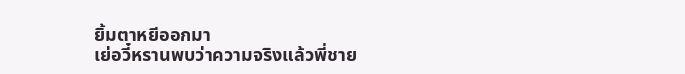ยิ้มตาหยีออกมา
เย่อวี๋หรานพบว่าความจริงแล้วพี่ชาย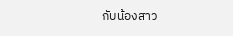กับน้องสาว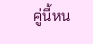คู่นี้หน